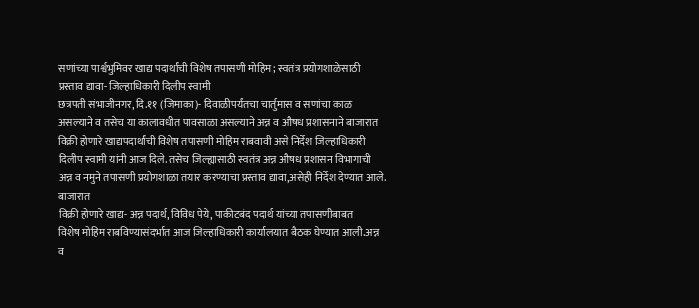सणांच्या पार्श्वभुमिवर खाद्य पदार्थांची विशेष तपासणी मोहिम; स्वतंत्र प्रयोगशाळेसाठी प्रस्ताव द्यावा- जिल्हाधिकारी दिलीप स्वामी
छत्रपती संभाजीनगर, दि.११ (जिमाका)- दिवाळीपर्यंतचा चार्तुमास व सणांचा काळ असल्याने व तसेच या कालावधीत पावसाळा असल्याने अन्न व औषध प्रशासनाने बाजारात विक्री होणारे खाद्यपदार्थांची विशेष तपासणी मोहिम राबवावी असे निर्देश जिल्हाधिकारी दिलीप स्वामी यांनी आज दिले. तसेच जिल्ह्यासाठी स्वतंत्र अन्न औषध प्रशासन विभागाची अन्न व नमुने तपासणी प्रयोगशाळा तयार करण्याचा प्रस्ताव द्यावा,असेही निर्देश देण्यात आले.
बाजारात
विक्री होणारे खाद्य- अन्न पदार्थ, विविध पेये, पाकीटबंद पदार्थ यांच्या तपासणीबाबत
विशेष मोहिम राबविण्यासंदर्भात आज जिल्हाधिकारी कार्यालयात बैठक घेण्यात आली.अन्न व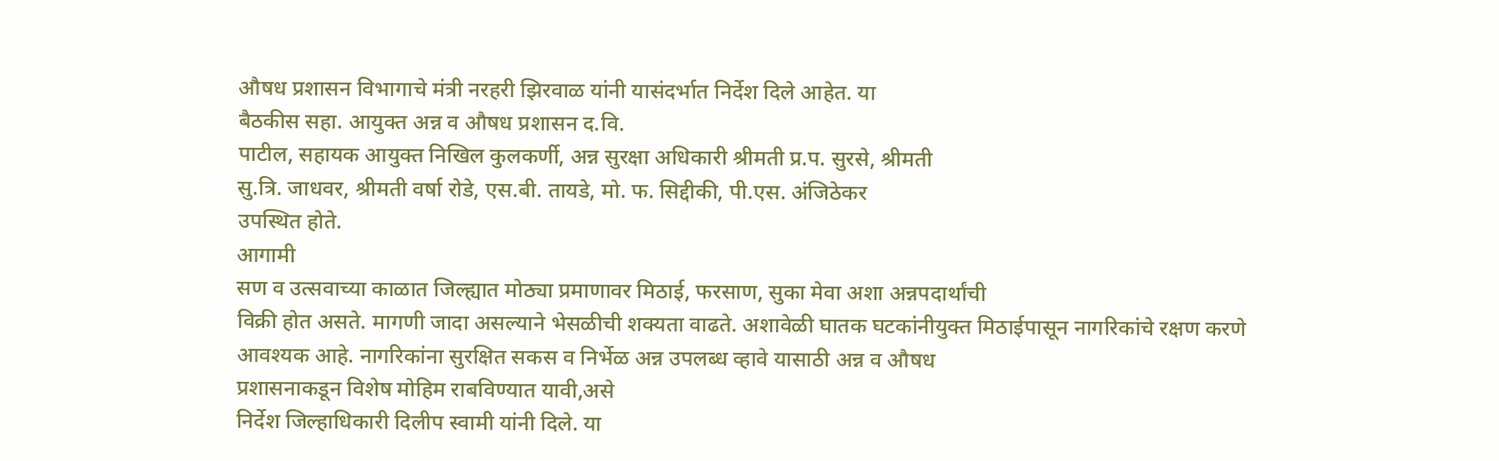औषध प्रशासन विभागाचे मंत्री नरहरी झिरवाळ यांनी यासंदर्भात निर्देश दिले आहेत. या
बैठकीस सहा. आयुक्त अन्न व औषध प्रशासन द.वि.
पाटील, सहायक आयुक्त निखिल कुलकर्णी, अन्न सुरक्षा अधिकारी श्रीमती प्र.प. सुरसे, श्रीमती
सु.त्रि. जाधवर, श्रीमती वर्षा रोडे, एस.बी. तायडे, मो. फ. सिद्दीकी, पी.एस. अंजिठेकर
उपस्थित होते.
आगामी
सण व उत्सवाच्या काळात जिल्ह्यात मोठ्या प्रमाणावर मिठाई, फरसाण, सुका मेवा अशा अन्नपदार्थांची
विक्री होत असते. मागणी जादा असल्याने भेसळीची शक्यता वाढते. अशावेळी घातक घटकांनीयुक्त मिठाईपासून नागरिकांचे रक्षण करणे
आवश्यक आहे. नागरिकांना सुरक्षित सकस व निर्भेळ अन्न उपलब्ध व्हावे यासाठी अन्न व औषध
प्रशासनाकडून विशेष मोहिम राबविण्यात यावी,असे
निर्देश जिल्हाधिकारी दिलीप स्वामी यांनी दिले. या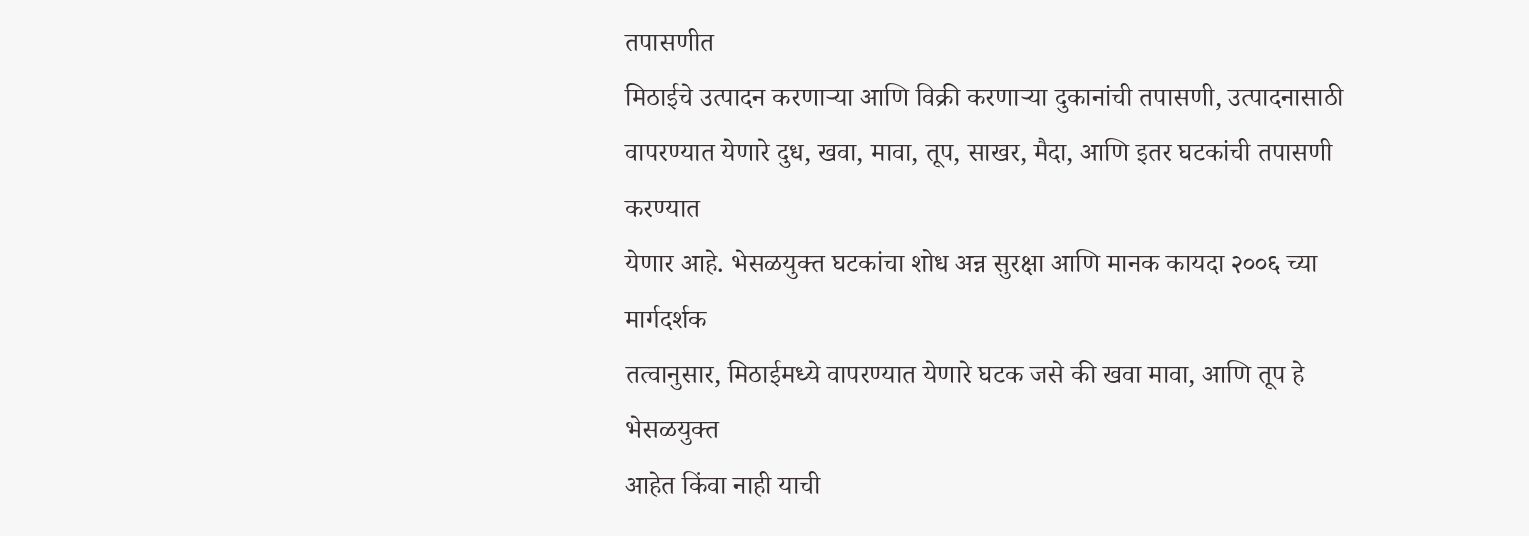तपासणीत
मिठाईचे उत्पादन करणाऱ्या आणि विक्री करणाऱ्या दुकानांची तपासणी, उत्पादनासाठी
वापरण्यात येणारे दुध, खवा, मावा, तूप, साखर, मैदा, आणि इतर घटकांची तपासणी करण्यात
येणार आहे. भेसळयुक्त घटकांचा शोध अन्न सुरक्षा आणि मानक कायदा २००६ च्या मार्गदर्शक
तत्वानुसार, मिठाईमध्ये वापरण्यात येणारे घटक जसे की खवा मावा, आणि तूप हे भेसळयुक्त
आहेत किंवा नाही याची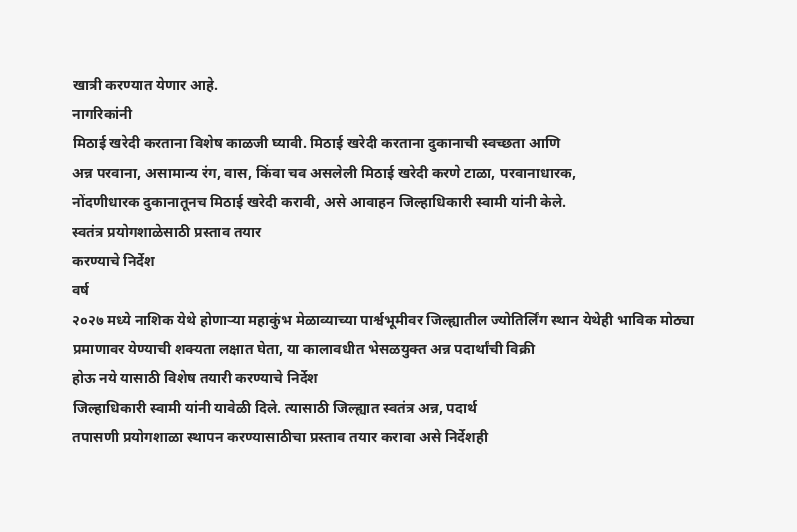खात्री करण्यात येणार आहे.
नागरिकांनी
मिठाई खरेदी करताना विशेष काळजी घ्यावी. मिठाई खरेदी करताना दुकानाची स्वच्छता आणि
अन्न परवाना, असामान्य रंग, वास, किंवा चव असलेली मिठाई खरेदी करणे टाळा, परवानाधारक,
नोंदणीधारक दुकानातूनच मिठाई खरेदी करावी, असे आवाहन जिल्हाधिकारी स्वामी यांनी केले.
स्वतंत्र प्रयोगशाळेसाठी प्रस्ताव तयार
करण्याचे निर्देश
वर्ष
२०२७ मध्ये नाशिक येथे होणाऱ्या महाकुंभ मेळाव्याच्या पार्श्वभूमीवर जिल्ह्यातील ज्योतिर्लिंग स्थान येथेही भाविक मोठ्या
प्रमाणावर येण्याची शक्यता लक्षात घेता, या कालावधीत भेसळयुक्त अन्न पदार्थांची विक्री
होऊ नये यासाठी विशेष तयारी करण्याचे निर्देश
जिल्हाधिकारी स्वामी यांनी यावेळी दिले. त्यासाठी जिल्ह्यात स्वतंत्र अन्न, पदार्थ
तपासणी प्रयोगशाळा स्थापन करण्यासाठीचा प्रस्ताव तयार करावा असे निर्देशही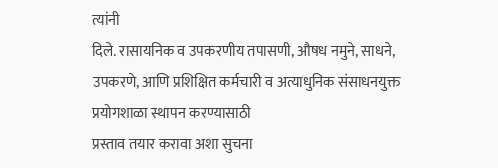त्यांनी
दिले. रासायनिक व उपकरणीय तपासणी, औषध नमुने, साधने, उपकरणे, आणि प्रशिक्षित कर्मचारी व अत्याधुनिक संसाधनयुक्त प्रयोगशाळा स्थापन करण्यासाठी
प्रस्ताव तयार करावा अशा सुचना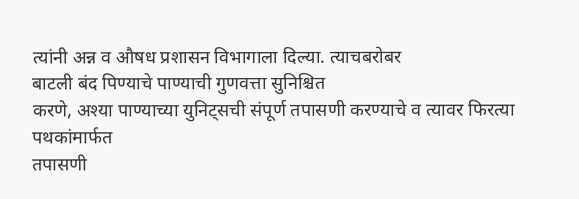त्यांनी अन्न व औषध प्रशासन विभागाला दिल्या. त्याचबरोबर
बाटली बंद पिण्याचे पाण्याची गुणवत्ता सुनिश्चित
करणे, अश्या पाण्याच्या युनिट्सची संपूर्ण तपासणी करण्याचे व त्यावर फिरत्या पथकांमार्फत
तपासणी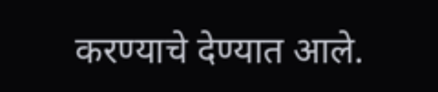करण्याचे देण्यात आले.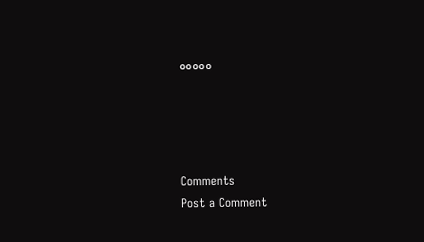०००००




Comments
Post a Comment